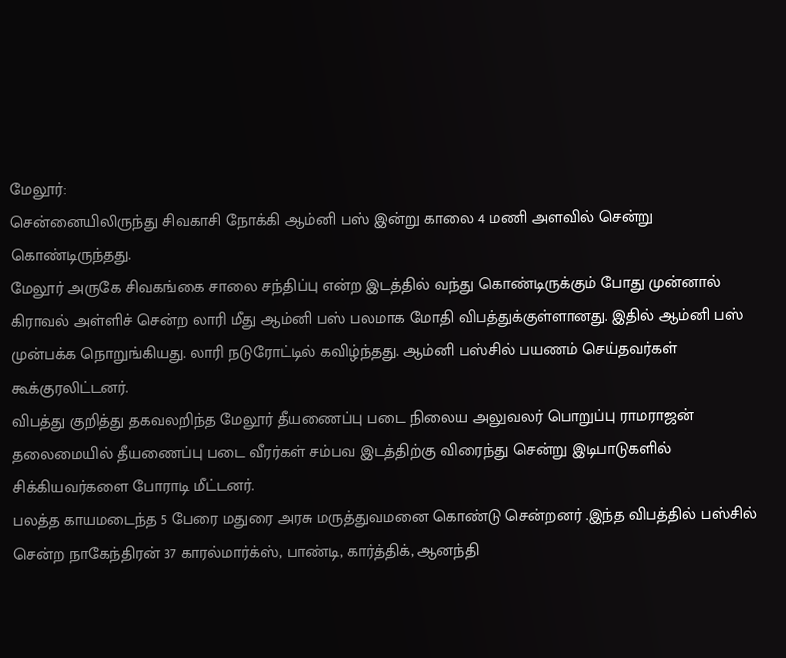மேலூர்:
சென்னையிலிருந்து சிவகாசி நோக்கி ஆம்னி பஸ் இன்று காலை 4 மணி அளவில் சென்று கொண்டிருந்தது.
மேலூர் அருகே சிவகங்கை சாலை சந்திப்பு என்ற இடத்தில் வந்து கொண்டிருக்கும் போது முன்னால் கிராவல் அள்ளிச் சென்ற லாரி மீது ஆம்னி பஸ் பலமாக மோதி விபத்துக்குள்ளானது. இதில் ஆம்னி பஸ் முன்பக்க நொறுங்கியது. லாரி நடுரோட்டில் கவிழ்ந்தது. ஆம்னி பஸ்சில் பயணம் செய்தவர்கள் கூக்குரலிட்டனர்.
விபத்து குறித்து தகவலறிந்த மேலூர் தீயணைப்பு படை நிலைய அலுவலர் பொறுப்பு ராமராஜன் தலைமையில் தீயணைப்பு படை வீரர்கள் சம்பவ இடத்திற்கு விரைந்து சென்று இடிபாடுகளில் சிக்கியவர்களை போராடி மீட்டனர்.
பலத்த காயமடைந்த 5 பேரை மதுரை அரசு மருத்துவமனை கொண்டு சென்றனர் .இந்த விபத்தில் பஸ்சில் சென்ற நாகேந்திரன் 37 காரல்மார்க்ஸ், பாண்டி, கார்த்திக், ஆனந்தி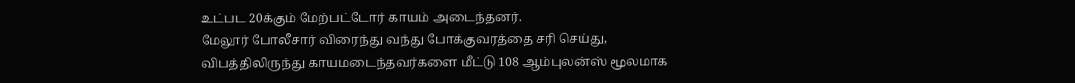உட்பட 20க்கும் மேற்பட்டோர் காயம் அடைந்தனர்.
மேலூர் போலீசார் விரைந்து வந்து போக்குவரத்தை சரி செய்து, விபத்திலிருந்து காயமடைந்தவர்களை மீட்டு 108 ஆம்புலன்ஸ் மூலமாக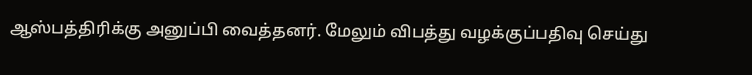ஆஸ்பத்திரிக்கு அனுப்பி வைத்தனர். மேலும் விபத்து வழக்குப்பதிவு செய்து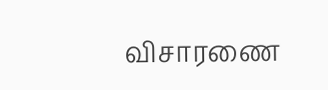விசாரணை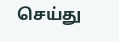செய்து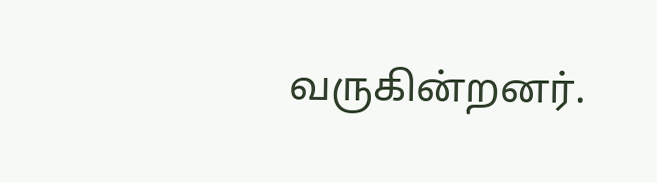வருகின்றனர்.